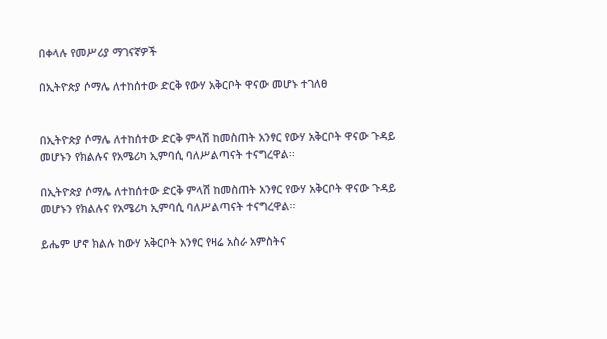በቀላሉ የመሥሪያ ማገናኛዎች

በኢትዮጵያ ሶማሌ ለተከሰተው ድርቅ የውሃ አቅርቦት ዋናው መሆኑ ተገለፀ


በኢትዮጵያ ሶማሌ ለተከሰተው ድርቅ ምላሽ ከመስጠት አንፃር የውሃ አቅርቦት ዋናው ጉዳይ መሆኑን የክልሉና የአሜሪካ ኢምባሲ ባለሥልጣናት ተናግረዋል፡፡

በኢትዮጵያ ሶማሌ ለተከሰተው ድርቅ ምላሽ ከመስጠት አንፃር የውሃ አቅርቦት ዋናው ጉዳይ መሆኑን የክልሉና የአሜሪካ ኢምባሲ ባለሥልጣናት ተናግረዋል፡፡

ይሔም ሆኖ ክልሉ ከውሃ አቅርቦት አንፃር የዛሬ አስራ አምስትና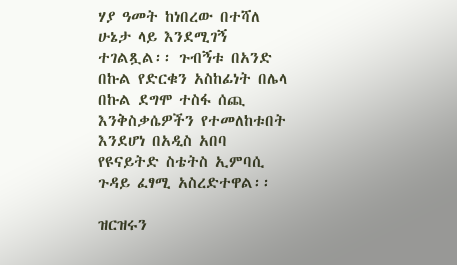ሃያ ዓመት ከነበረው በተሻለ ሁኔታ ላይ እንደሚገኝ ተገልጿል፡፡ ጉብኝቱ በአንድ በኩል የድርቁን አስከፊነት በሌላ በኩል ደግሞ ተስፋ ሰጪ እንቅስቃሴዎችን የተመለከቱበት እንደሆነ በአዲስ አበባ የዩናይትድ ስቴትስ ኢምባሲ ጉዳይ ፈፃሚ አስረድተዋል፡፡

ዝርዝሩን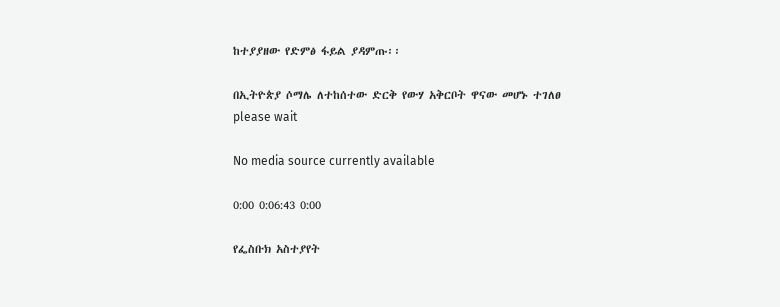ከተያያዘው የድምፅ ፋይል ያዳምጡ፡፡

በኢትዮጵያ ሶማሌ ለተከሰተው ድርቅ የውሃ አቅርቦት ዋናው መሆኑ ተገለፀ
please wait

No media source currently available

0:00 0:06:43 0:00

የፌስቡክ አስተያየት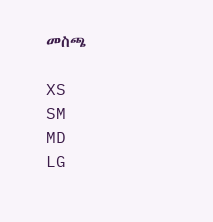መስጫ

XS
SM
MD
LG